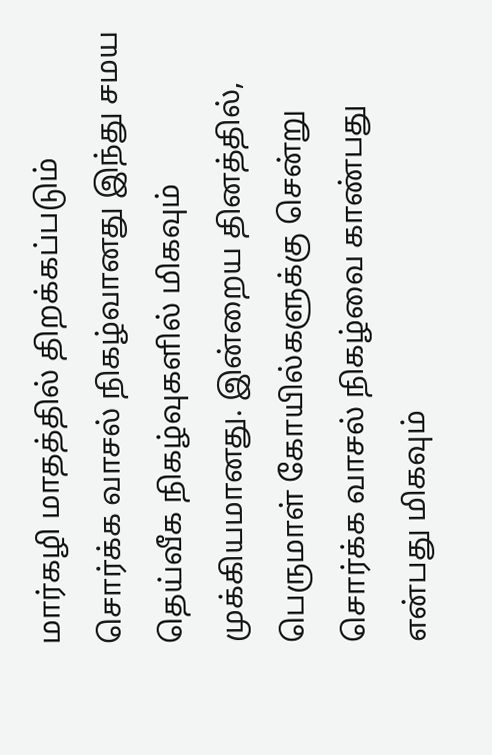மார்கழி மாதத்தில் திறக்கப்படும் சொர்க்க வாசல் நிகழ்வானது இந்து சமய தெய்வீக நிகழ்வுகளில் மிகவும் முக்கியமானது. இன்றைய தினத்தில், பெருமாள் கோயில்களுக்கு சென்று சொர்க்க வாசல் நிகழ்வை காண்பது என்பது மிகவும்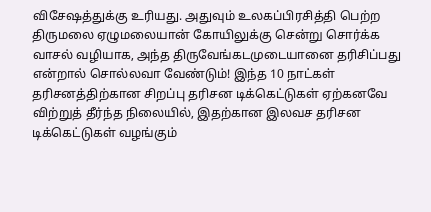விசேஷத்துக்கு உரியது. அதுவும் உலகப்பிரசித்தி பெற்ற திருமலை ஏழுமலையான் கோயிலுக்கு சென்று சொர்க்க வாசல் வழியாக, அந்த திருவேங்கடமுடையானை தரிசிப்பது என்றால் சொல்லவா வேண்டும்! இந்த 10 நாட்கள் தரிசனத்திற்கான சிறப்பு தரிசன டிக்கெட்டுகள் ஏற்கனவே விற்றுத் தீர்ந்த நிலையில், இதற்கான இலவச தரிசன டிக்கெட்டுகள் வழங்கும்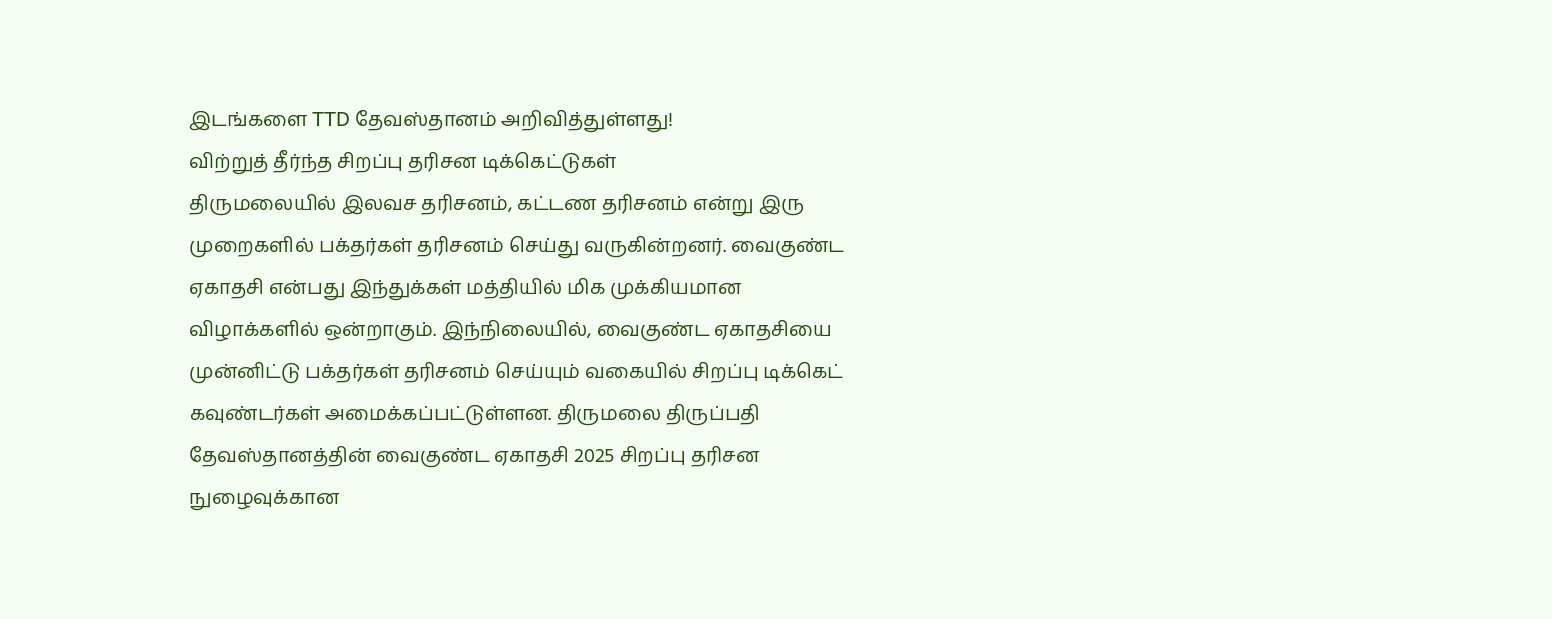இடங்களை TTD தேவஸ்தானம் அறிவித்துள்ளது!
விற்றுத் தீர்ந்த சிறப்பு தரிசன டிக்கெட்டுகள்
திருமலையில் இலவச தரிசனம், கட்டண தரிசனம் என்று இரு முறைகளில் பக்தர்கள் தரிசனம் செய்து வருகின்றனர். வைகுண்ட ஏகாதசி என்பது இந்துக்கள் மத்தியில் மிக முக்கியமான விழாக்களில் ஒன்றாகும். இந்நிலையில், வைகுண்ட ஏகாதசியை முன்னிட்டு பக்தர்கள் தரிசனம் செய்யும் வகையில் சிறப்பு டிக்கெட் கவுண்டர்கள் அமைக்கப்பட்டுள்ளன. திருமலை திருப்பதி தேவஸ்தானத்தின் வைகுண்ட ஏகாதசி 2025 சிறப்பு தரிசன நுழைவுக்கான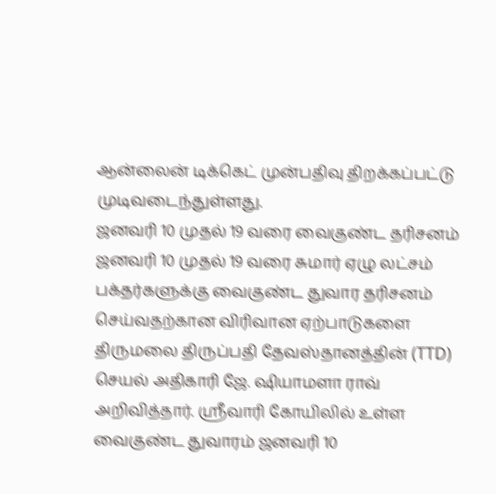ஆன்லைன் டிக்கெட் முன்பதிவு திறக்கப்பட்டு முடிவடைந்துள்ளது.
ஜனவரி 10 முதல் 19 வரை வைகுண்ட தரிசனம்
ஜனவரி 10 முதல் 19 வரை சுமார் ஏழு லட்சம் பக்தர்களுக்கு வைகுண்ட துவார தரிசனம் செய்வதற்கான விரிவான ஏற்பாடுகளை திருமலை திருப்பதி தேவஸ்தானத்தின் (TTD) செயல் அதிகாரி ஜே. ஷியாமளா ராவ் அறிவித்தார். ஸ்ரீவாரி கோயிலில் உள்ள வைகுண்ட துவாரம் ஜனவரி 10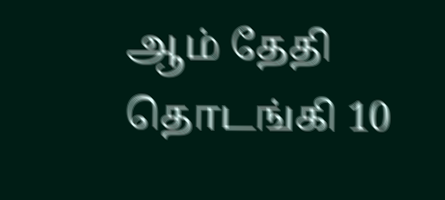ஆம் தேதி தொடங்கி 10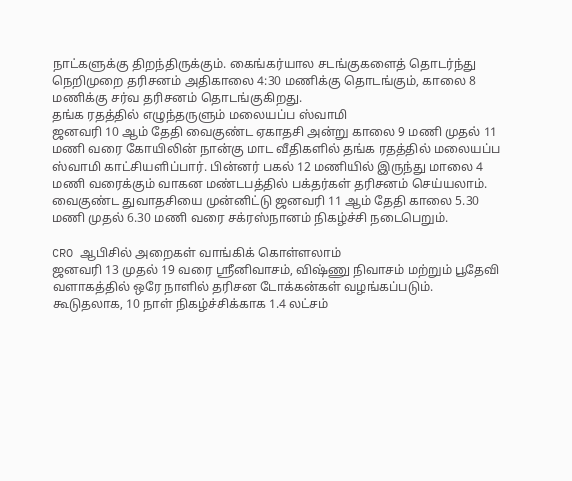நாட்களுக்கு திறந்திருக்கும். கைங்கர்யால சடங்குகளைத் தொடர்ந்து நெறிமுறை தரிசனம் அதிகாலை 4:30 மணிக்கு தொடங்கும், காலை 8 மணிக்கு சர்வ தரிசனம் தொடங்குகிறது.
தங்க ரதத்தில் எழுந்தருளும் மலையப்ப ஸ்வாமி
ஜனவரி 10 ஆம் தேதி வைகுண்ட ஏகாதசி அன்று காலை 9 மணி முதல் 11 மணி வரை கோயிலின் நான்கு மாட வீதிகளில் தங்க ரதத்தில் மலையப்ப ஸ்வாமி காட்சியளிப்பார். பின்னர் பகல் 12 மணியில் இருந்து மாலை 4 மணி வரைக்கும் வாகன மண்டபத்தில் பக்தர்கள் தரிசனம் செய்யலாம். வைகுண்ட துவாதசியை முன்னிட்டு ஜனவரி 11 ஆம் தேதி காலை 5.30 மணி முதல் 6.30 மணி வரை சக்ரஸ்நானம் நிகழ்ச்சி நடைபெறும்.

CRO ஆபிசில் அறைகள் வாங்கிக் கொள்ளலாம்
ஜனவரி 13 முதல் 19 வரை ஸ்ரீனிவாசம், விஷ்ணு நிவாசம் மற்றும் பூதேவி வளாகத்தில் ஒரே நாளில் தரிசன டோக்கன்கள் வழங்கப்படும். கூடுதலாக, 10 நாள் நிகழ்ச்சிக்காக 1.4 லட்சம்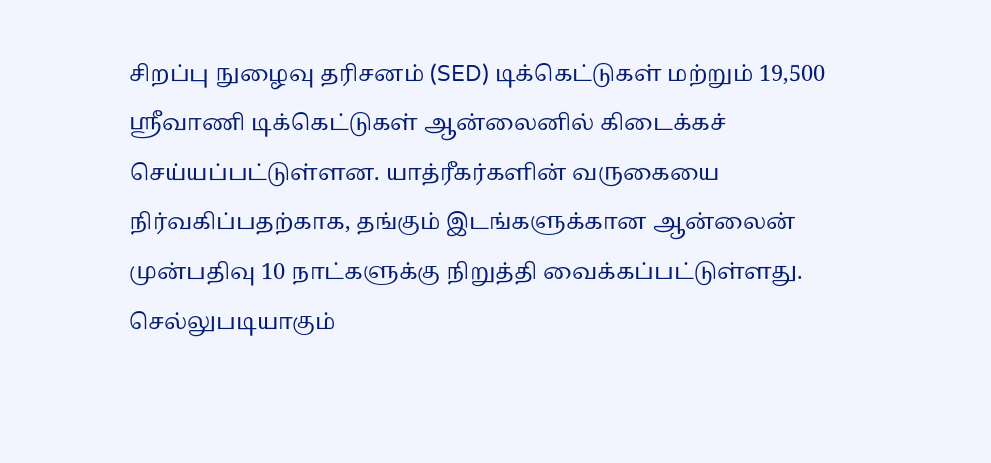சிறப்பு நுழைவு தரிசனம் (SED) டிக்கெட்டுகள் மற்றும் 19,500 ஸ்ரீவாணி டிக்கெட்டுகள் ஆன்லைனில் கிடைக்கச் செய்யப்பட்டுள்ளன. யாத்ரீகர்களின் வருகையை நிர்வகிப்பதற்காக, தங்கும் இடங்களுக்கான ஆன்லைன் முன்பதிவு 10 நாட்களுக்கு நிறுத்தி வைக்கப்பட்டுள்ளது. செல்லுபடியாகும்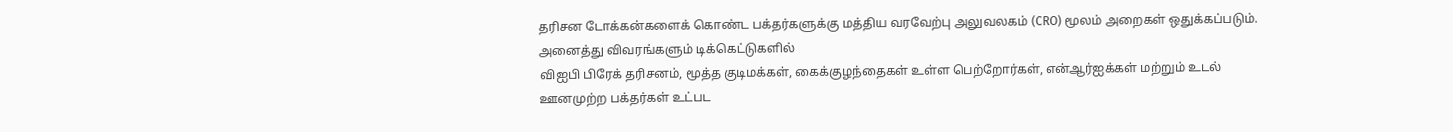தரிசன டோக்கன்களைக் கொண்ட பக்தர்களுக்கு மத்திய வரவேற்பு அலுவலகம் (CRO) மூலம் அறைகள் ஒதுக்கப்படும்.
அனைத்து விவரங்களும் டிக்கெட்டுகளில்
விஐபி பிரேக் தரிசனம், மூத்த குடிமக்கள், கைக்குழந்தைகள் உள்ள பெற்றோர்கள், என்ஆர்ஐக்கள் மற்றும் உடல் ஊனமுற்ற பக்தர்கள் உட்பட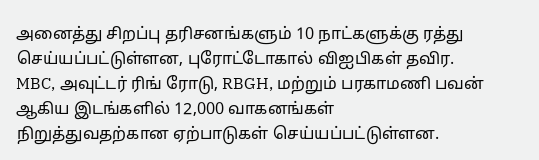அனைத்து சிறப்பு தரிசனங்களும் 10 நாட்களுக்கு ரத்து செய்யப்பட்டுள்ளன, புரோட்டோகால் விஐபிகள் தவிர. MBC, அவுட்டர் ரிங் ரோடு, RBGH, மற்றும் பரகாமணி பவன் ஆகிய இடங்களில் 12,000 வாகனங்கள் நிறுத்துவதற்கான ஏற்பாடுகள் செய்யப்பட்டுள்ளன.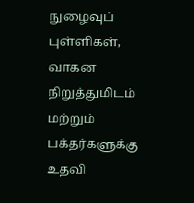நுழைவுப் புள்ளிகள், வாகன நிறுத்துமிடம் மற்றும் பக்தர்களுக்கு உதவி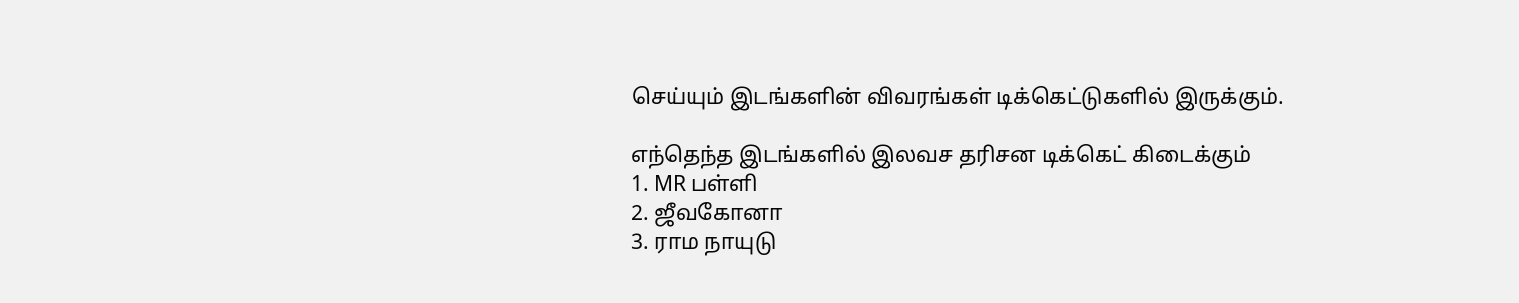செய்யும் இடங்களின் விவரங்கள் டிக்கெட்டுகளில் இருக்கும்.

எந்தெந்த இடங்களில் இலவச தரிசன டிக்கெட் கிடைக்கும்
1. MR பள்ளி
2. ஜீவகோனா
3. ராம நாயுடு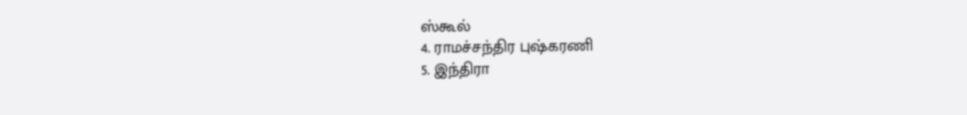ஸ்கூல்
4. ராமச்சந்திர புஷ்கரணி
5. இந்திரா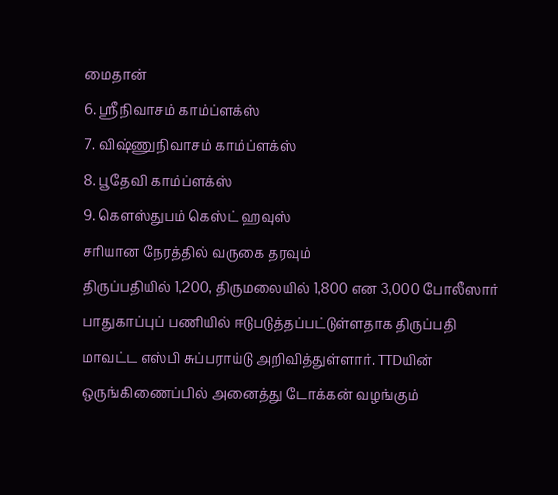மைதான்
6. ஸ்ரீநிவாசம் காம்ப்ளக்ஸ்
7. விஷ்ணுநிவாசம் காம்ப்ளக்ஸ்
8. பூதேவி காம்ப்ளக்ஸ்
9. கௌஸ்துபம் கெஸ்ட் ஹவுஸ்
சரியான நேரத்தில் வருகை தரவும்
திருப்பதியில் 1,200, திருமலையில் 1,800 என 3,000 போலீஸார் பாதுகாப்புப் பணியில் ஈடுபடுத்தப்பட்டுள்ளதாக திருப்பதி மாவட்ட எஸ்பி சுப்பராய்டு அறிவித்துள்ளார். TTDயின் ஒருங்கிணைப்பில் அனைத்து டோக்கன் வழங்கும்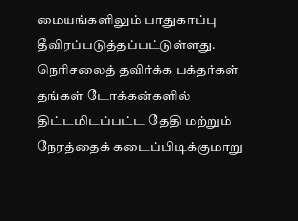மையங்களிலும் பாதுகாப்பு தீவிரப்படுத்தப்பட்டுள்ளது. நெரிசலைத் தவிர்க்க பக்தர்கள் தங்கள் டோக்கன்களில் திட்டமிடப்பட்ட தேதி மற்றும் நேரத்தைக் கடைப்பிடிக்குமாறு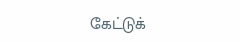கேட்டுக்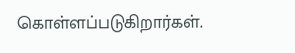கொள்ளப்படுகிறார்கள்.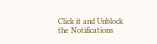Click it and Unblock the Notifications